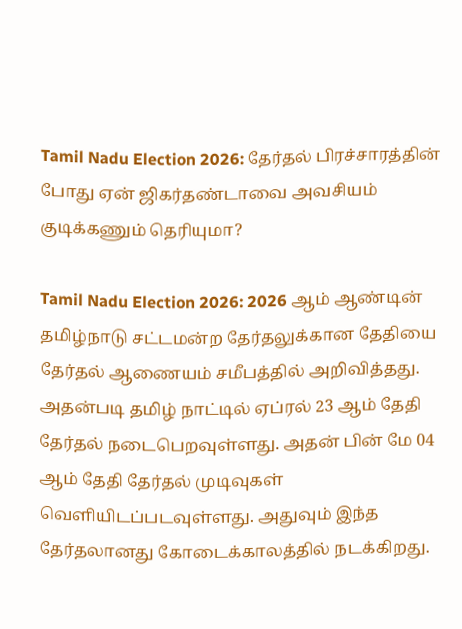Tamil Nadu Election 2026: தேர்தல் பிரச்சாரத்தின் போது ஏன் ஜிகர்தண்டாவை அவசியம் குடிக்கணும் தெரியுமா?

Tamil Nadu Election 2026: 2026 ஆம் ஆண்டின் தமிழ்நாடு சட்டமன்ற தேர்தலுக்கான தேதியை தேர்தல் ஆணையம் சமீபத்தில் அறிவித்தது. அதன்படி தமிழ் நாட்டில் ஏப்ரல் 23 ஆம் தேதி தேர்தல் நடைபெறவுள்ளது. அதன் பின் மே 04 ஆம் தேதி தேர்தல் முடிவுகள் வெளியிடப்படவுள்ளது. அதுவும் இந்த தேர்தலானது கோடைக்காலத்தில் நடக்கிறது.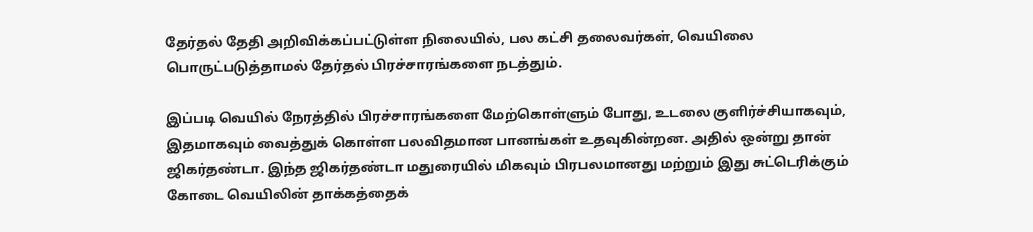தேர்தல் தேதி அறிவிக்கப்பட்டுள்ள நிலையில், பல கட்சி தலைவர்கள், வெயிலை பொருட்படுத்தாமல் தேர்தல் பிரச்சாரங்களை நடத்தும்.

இப்படி வெயில் நேரத்தில் பிரச்சாரங்களை மேற்கொள்ளும் போது, உடலை குளிர்ச்சியாகவும், இதமாகவும் வைத்துக் கொள்ள பலவிதமான பானங்கள் உதவுகின்றன. அதில் ஒன்று தான் ஜிகர்தண்டா. இந்த ஜிகர்தண்டா மதுரையில் மிகவும் பிரபலமானது மற்றும் இது சுட்டெரிக்கும் கோடை வெயிலின் தாக்கத்தைக்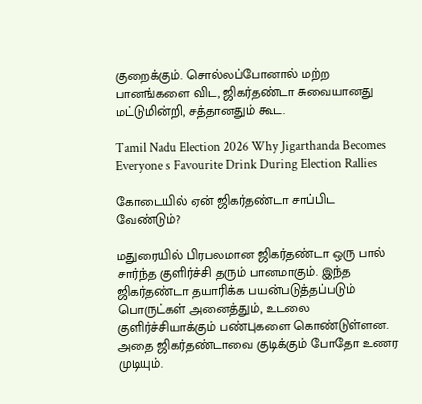குறைக்கும். சொல்லப்போனால் மற்ற பானங்களை விட, ஜிகர்தண்டா சுவையானது மட்டுமின்றி, சத்தானதும் கூட.

Tamil Nadu Election 2026 Why Jigarthanda Becomes Everyone s Favourite Drink During Election Rallies

கோடையில் ஏன் ஜிகர்தண்டா சாப்பிட வேண்டும்?

மதுரையில் பிரபலமான ஜிகர்தண்டா ஒரு பால் சார்ந்த குளிர்ச்சி தரும் பானமாகும். இந்த ஜிகர்தண்டா தயாரிக்க பயன்படுத்தப்படும் பொருட்கள் அனைத்தும், உடலை குளிர்ச்சியாக்கும் பண்புகளை கொண்டுள்ளன. அதை ஜிகர்தண்டாவை குடிக்கும் போதோ உணர முடியும்.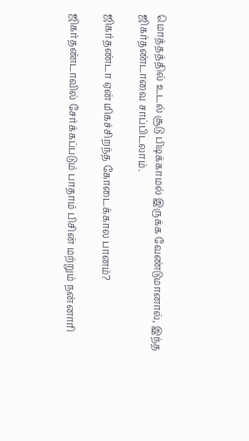மொத்தத்தில் உடல் சூடு பிடிக்காமல் இருக்க வேண்டுமானால், இந்த ஜிகர்தண்டாவை சாப்பிடலாம்.

ஜிகர்தண்டா ஏன் மிகச்சிறந்த கோடைக்கால பானம்?

ஜிகர்தண்டாவில் சேர்க்கப்படும் பாதாம் பிசின் மற்றும் நன்னாரி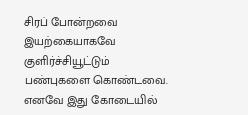சிரப் போன்றவை இயற்கையாகவே குளிர்ச்சியூட்டும் பண்புகளை கொண்டவை. எனவே இது கோடையில்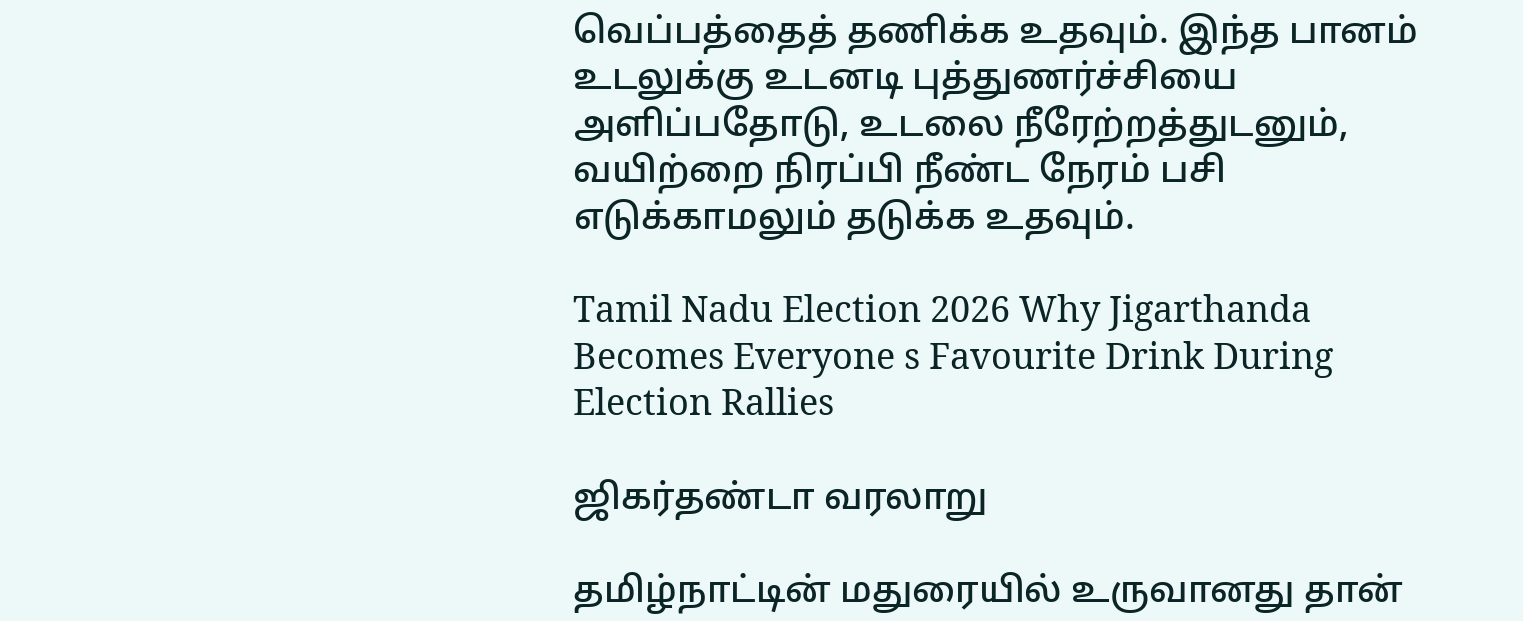வெப்பத்தைத் தணிக்க உதவும். இந்த பானம் உடலுக்கு உடனடி புத்துணர்ச்சியை அளிப்பதோடு, உடலை நீரேற்றத்துடனும், வயிற்றை நிரப்பி நீண்ட நேரம் பசி எடுக்காமலும் தடுக்க உதவும்.

Tamil Nadu Election 2026 Why Jigarthanda Becomes Everyone s Favourite Drink During Election Rallies

ஜிகர்தண்டா வரலாறு

தமிழ்நாட்டின் மதுரையில் உருவானது தான்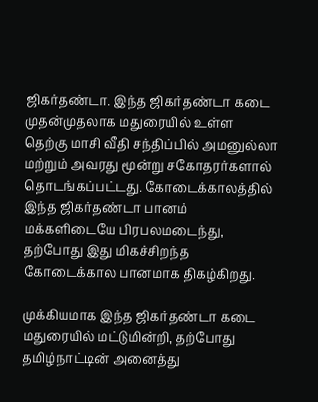ஜிகர்தண்டா. இந்த ஜிகர்தண்டா கடை முதன்முதலாக மதுரையில் உள்ள தெற்கு மாசி வீதி சந்திப்பில் அமனுல்லா மற்றும் அவரது மூன்று சகோதரர்களால் தொடங்கப்பட்டது. கோடைக்காலத்தில் இந்த ஜிகர்தண்டா பானம் மக்களிடையே பிரபலமடைந்து, தற்போது இது மிகச்சிறந்த கோடைக்கால பானமாக திகழ்கிறது.

முக்கியமாக இந்த ஜிகர்தண்டா கடை மதுரையில் மட்டுமின்றி, தற்போது தமிழ்நாட்டின் அனைத்து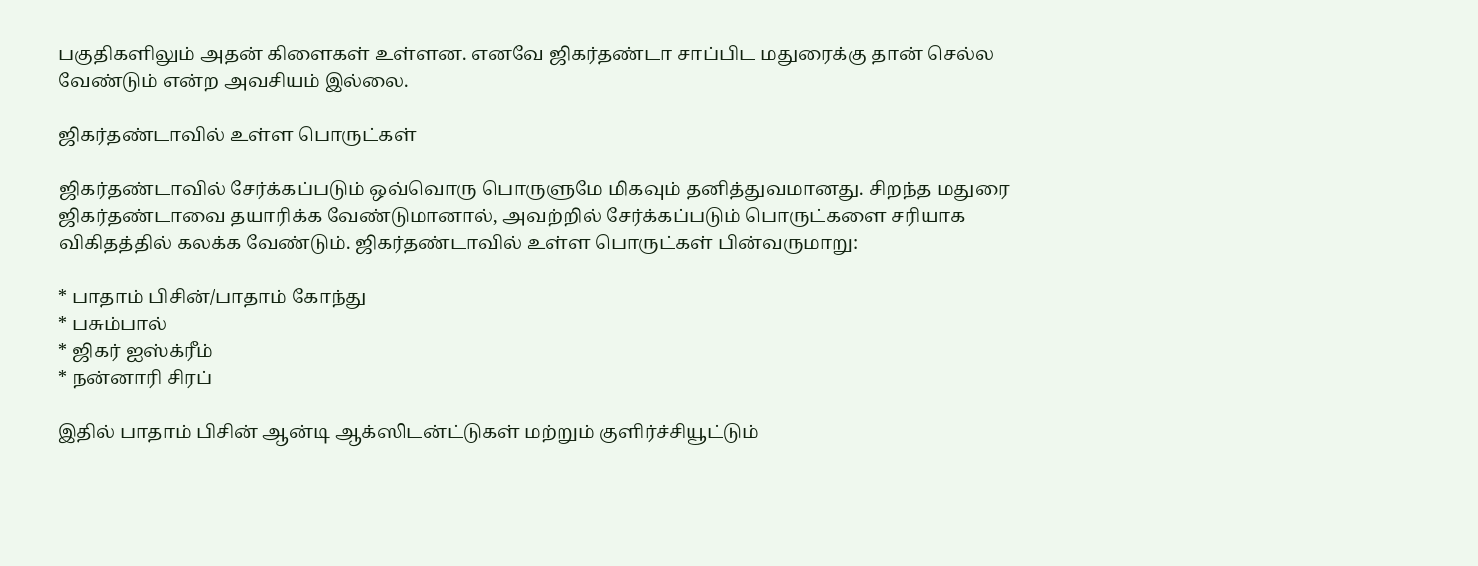பகுதிகளிலும் அதன் கிளைகள் உள்ளன. எனவே ஜிகர்தண்டா சாப்பிட மதுரைக்கு தான் செல்ல வேண்டும் என்ற அவசியம் இல்லை.

ஜிகர்தண்டாவில் உள்ள பொருட்கள்

ஜிகர்தண்டாவில் சேர்க்கப்படும் ஒவ்வொரு பொருளுமே மிகவும் தனித்துவமானது. சிறந்த மதுரை ஜிகர்தண்டாவை தயாரிக்க வேண்டுமானால், அவற்றில் சேர்க்கப்படும் பொருட்களை சரியாக விகிதத்தில் கலக்க வேண்டும். ஜிகர்தண்டாவில் உள்ள பொருட்கள் பின்வருமாறு:

* பாதாம் பிசின்/பாதாம் கோந்து
* பசும்பால்
* ஜிகர் ஐஸ்க்ரீம்
* நன்னாரி சிரப்

இதில் பாதாம் பிசின் ஆன்டி ஆக்ஸிடன்ட்டுகள் மற்றும் குளிர்ச்சியூட்டும்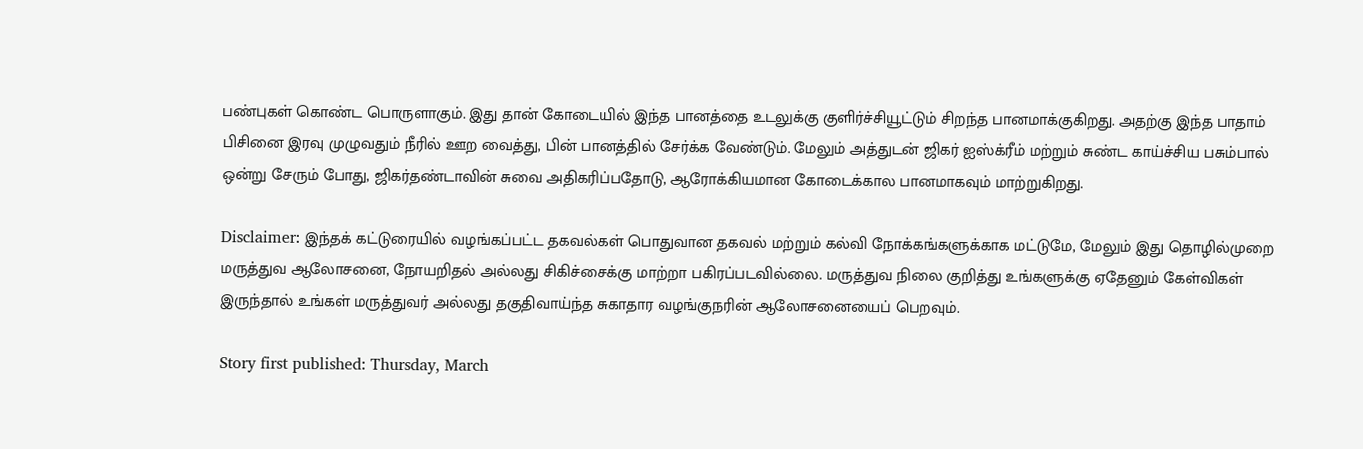பண்புகள் கொண்ட பொருளாகும். இது தான் கோடையில் இந்த பானத்தை உடலுக்கு குளிர்ச்சியூட்டும் சிறந்த பானமாக்குகிறது. அதற்கு இந்த பாதாம் பிசினை இரவு முழுவதும் நீரில் ஊற வைத்து, பின் பானத்தில் சேர்க்க வேண்டும். மேலும் அத்துடன் ஜிகர் ஐஸ்க்ரீம் மற்றும் சுண்ட காய்ச்சிய பசும்பால் ஒன்று சேரும் போது, ஜிகர்தண்டாவின் சுவை அதிகரிப்பதோடு, ஆரோக்கியமான கோடைக்கால பானமாகவும் மாற்றுகிறது.

Disclaimer: இந்தக் கட்டுரையில் வழங்கப்பட்ட தகவல்கள் பொதுவான தகவல் மற்றும் கல்வி நோக்கங்களுக்காக மட்டுமே, மேலும் இது தொழில்முறை மருத்துவ ஆலோசனை, நோயறிதல் அல்லது சிகிச்சைக்கு மாற்றா பகிரப்படவில்லை. மருத்துவ நிலை குறித்து உங்களுக்கு ஏதேனும் கேள்விகள் இருந்தால் உங்கள் மருத்துவர் அல்லது தகுதிவாய்ந்த சுகாதார வழங்குநரின் ஆலோசனையைப் பெறவும்.

Story first published: Thursday, March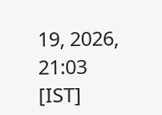19, 2026, 21:03 [IST]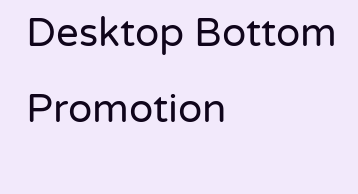Desktop Bottom Promotion